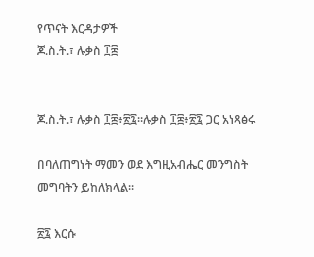የጥናት እርዳታዎች
ጆ.ስ.ት.፣ ሉቃስ ፲፰


ጆ.ስ.ት.፣ ሉቃስ ፲፰፥፳፯።ሉቃስ ፲፰፥፳፯ ጋር አነጻፅሩ

በባለጠግነት ማመን ወደ እግዚአብሔር መንግስት መግባትን ይከለክላል።

፳፯ እርሱ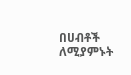በሀብቶች ለሚያምኑት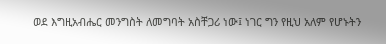ወደ እግዚአብሔር መንግስት ለመግባት አስቸጋሪ ነው፤ ነገር ግን የዚህ አለም የሆኑትን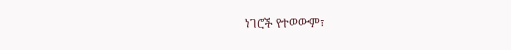ነገሮች የተወውም፣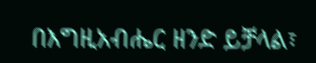በእግዚአብሔር ዘንድ ይቻላል፣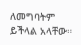ለመግባትም ይችላል አላቸው።